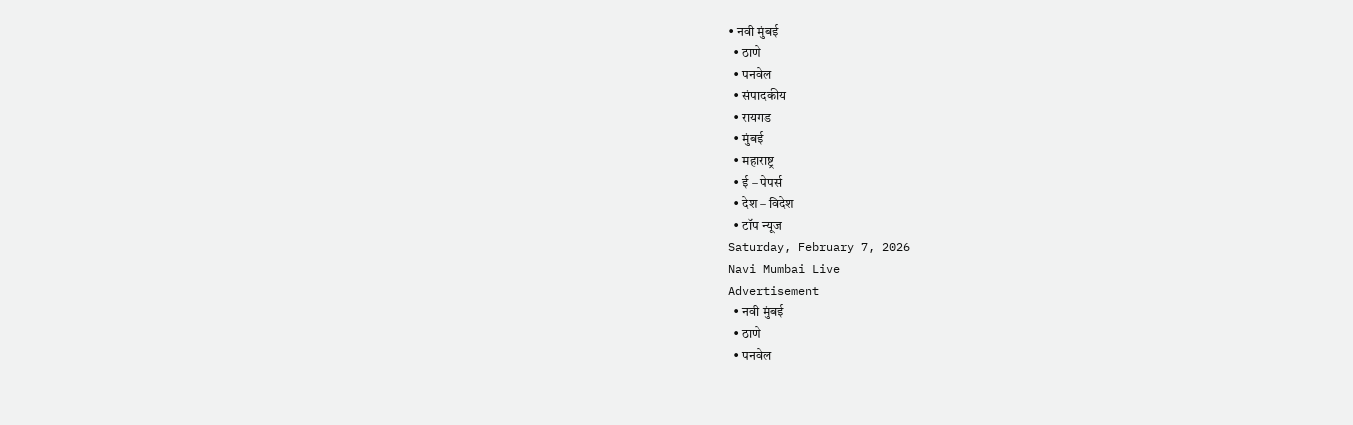• नवी मुंबई
  • ठाणे
  • पनवेल
  • संपादकीय
  • रायगड
  • मुंबई
  • महाराष्ट्र
  • ई – पेपर्स
  • देश – विदेश
  • टॉप न्यूज
Saturday, February 7, 2026
Navi Mumbai Live
Advertisement
  • नवी मुंबई
  • ठाणे
  • पनवेल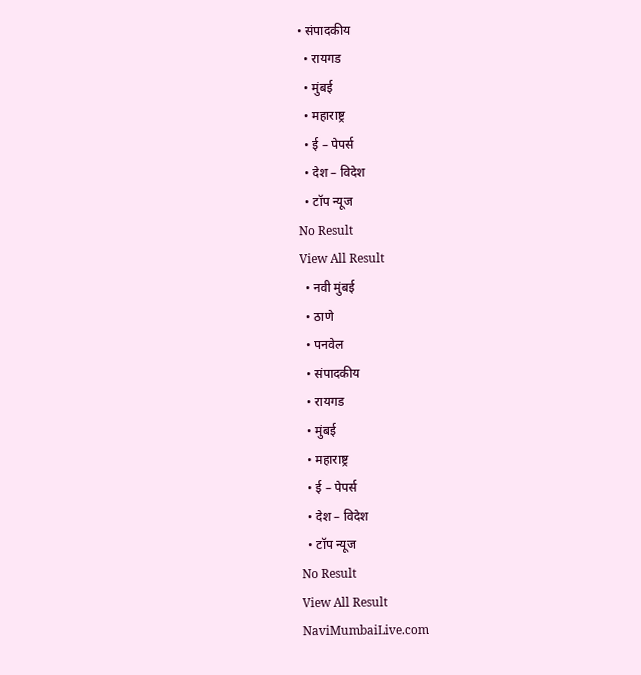• संपादकीय
  • रायगड
  • मुंबई
  • महाराष्ट्र
  • ई – पेपर्स
  • देश – विदेश
  • टॉप न्यूज
No Result
View All Result
  • नवी मुंबई
  • ठाणे
  • पनवेल
  • संपादकीय
  • रायगड
  • मुंबई
  • महाराष्ट्र
  • ई – पेपर्स
  • देश – विदेश
  • टॉप न्यूज
No Result
View All Result
NaviMumbaiLive.com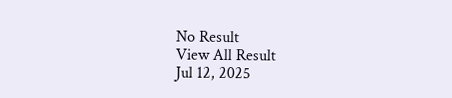No Result
View All Result
Jul 12, 2025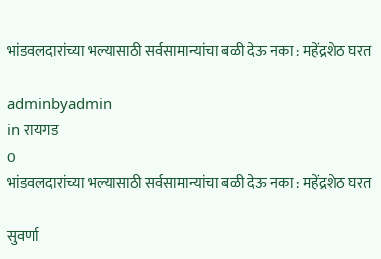भांडवलदारांच्या भल्यासाठी सर्वसामान्यांचा बळी देऊ नका : महेंद्रशेठ घरत

adminbyadmin
in रायगड
0
भांडवलदारांच्या भल्यासाठी सर्वसामान्यांचा बळी देऊ नका : महेंद्रशेठ घरत

सुवर्णा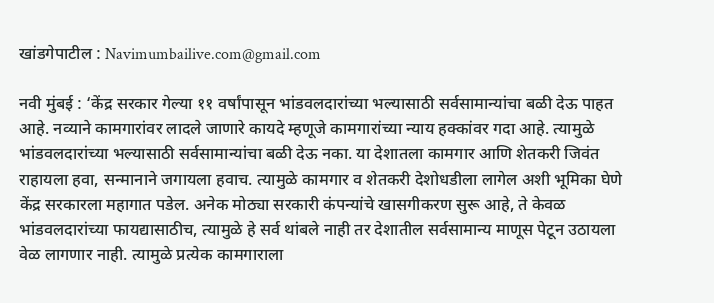खांडगेपाटील : Navimumbailive.com@gmail.com

नवी मुंबई : ‘केंद्र सरकार गेल्या ११ वर्षांपासून भांडवलदारांच्या भल्यासाठी सर्वसामान्यांचा बळी देऊ पाहत आहे. नव्याने कामगारांवर लादले जाणारे कायदे म्हणूजे कामगारांच्या न्याय हक्कांवर गदा आहे. त्यामुळे भांडवलदारांच्या भल्यासाठी सर्वसामान्यांचा बळी देऊ नका. या देशातला कामगार आणि शेतकरी जिवंत राहायला हवा, सन्मानाने जगायला हवाच. त्यामुळे कामगार व शेतकरी देशोधडीला लागेल अशी भूमिका घेणे केंद्र सरकारला महागात पडेल. अनेक मोठ्या सरकारी कंपन्यांचे खासगीकरण सुरू आहे, ते केवळ भांडवलदारांच्या फायद्यासाठीच, त्यामुळे हे सर्व थांबले नाही तर देशातील सर्वसामान्य माणूस पेटून उठायला वेळ लागणार नाही. त्यामुळे प्रत्येक कामगाराला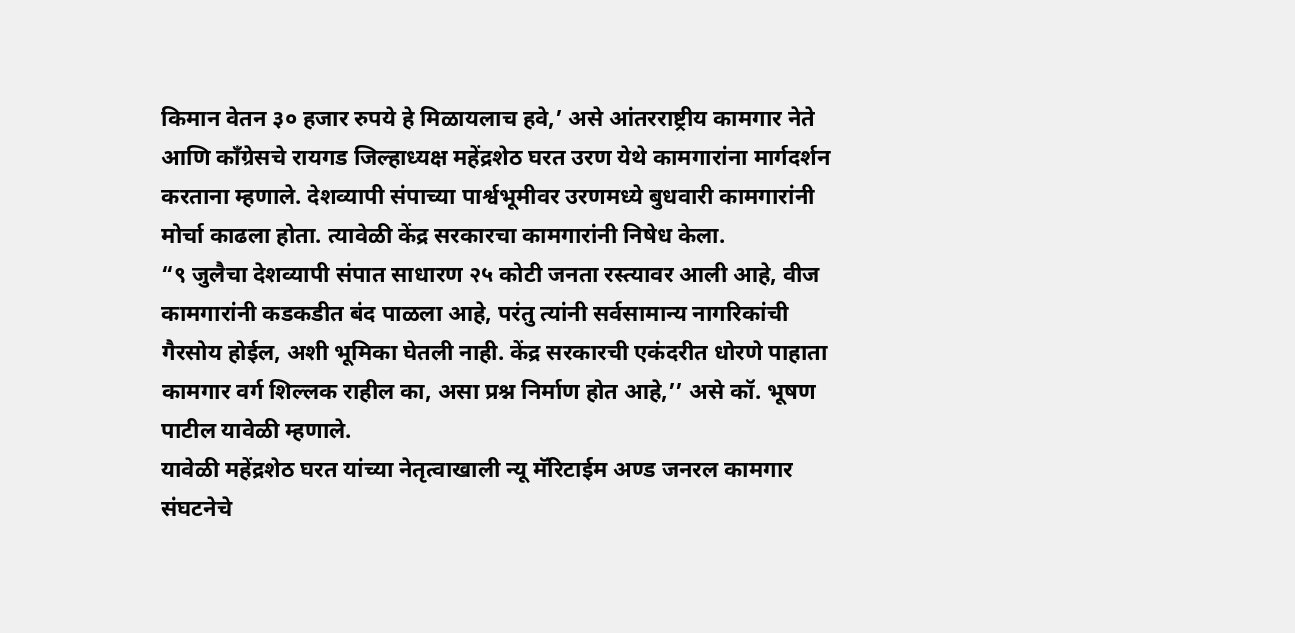किमान वेतन ३० हजार रुपये हे मिळायलाच हवे,’ असे आंतरराष्ट्रीय कामगार नेते आणि काँग्रेसचे रायगड जिल्हाध्यक्ष महेंद्रशेठ घरत उरण येथे कामगारांना मार्गदर्शन करताना म्हणाले. देशव्यापी संपाच्या पार्श्वभूमीवर उरणमध्ये बुधवारी कामगारांनी मोर्चा काढला होता. त्यावेळी केंद्र सरकारचा कामगारांनी निषेध केला.
“९ जुलैचा देशव्यापी संपात साधारण २५ कोटी जनता रस्त्यावर आली आहे, वीज कामगारांनी कडकडीत बंद पाळला आहे, परंतु त्यांनी सर्वसामान्य नागरिकांची गैरसोय होईल, अशी भूमिका घेतली नाही. केंद्र सरकारची एकंदरीत धोरणे पाहाता कामगार वर्ग शिल्लक राहील का, असा प्रश्न निर्माण होत आहे,’’ असे कॉ. भूषण पाटील यावेळी म्हणाले.
यावेळी महेंद्रशेठ घरत यांच्या नेतृत्वाखाली न्यू मॅरिटाईम अण्ड जनरल कामगार संघटनेचे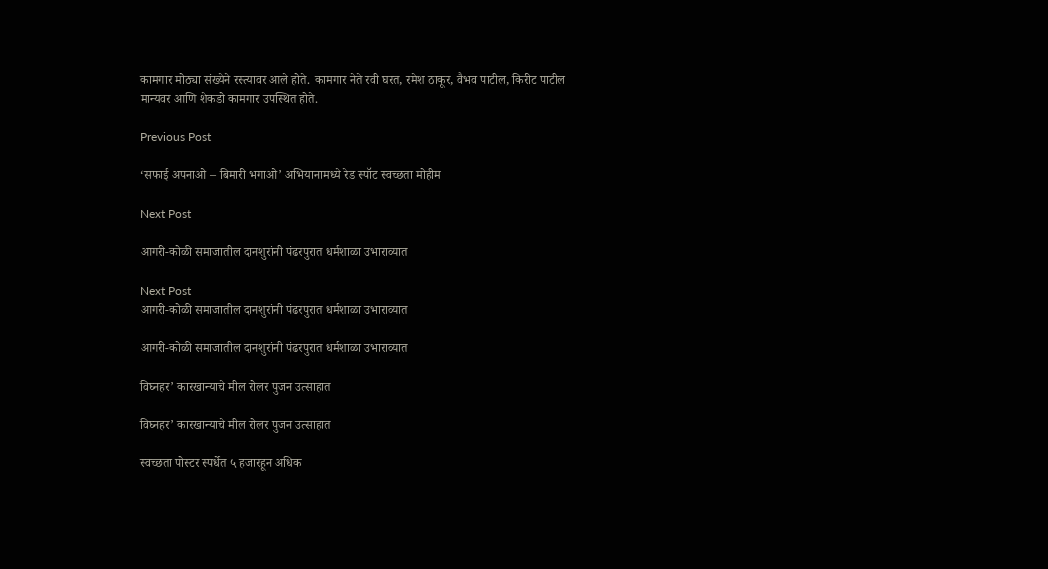कामगार मोठ्या संख्येने रस्त्यावर आले होते. कामगार नेते रवी घरत, रमेश ठाकूर, वैभव पाटील, किरीट पाटील मान्यवर आणि शेकडो कामगार उपस्थित होते.

Previous Post

‘सफाई अपनाओ – बिमारी भगाओ’ अभियानामध्ये रेड स्पॉट स्वच्छता मोहीम

Next Post

आगरी-कोळी समाजातील दानशुरांनी पंढरपुरात धर्मशाळा उभाराव्यात

Next Post
आगरी-कोळी समाजातील दानशुरांनी पंढरपुरात धर्मशाळा उभाराव्यात

आगरी-कोळी समाजातील दानशुरांनी पंढरपुरात धर्मशाळा उभाराव्यात

विघ्नहर’ कारखान्याचे मील रोलर पुजन उत्साहात

विघ्नहर’ कारखान्याचे मील रोलर पुजन उत्साहात

स्वच्छता पोस्टर स्पर्धेत ५ हजारहून अधिक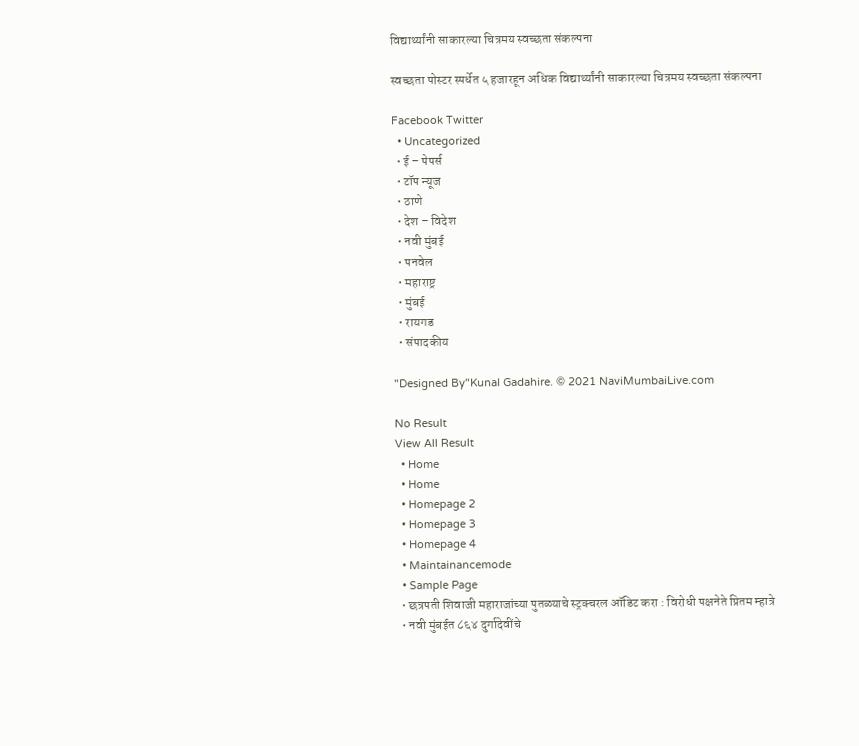विद्यार्थ्यांनी साकारल्या चित्रमय स्वच्छता संकल्पना

स्वच्छता पोस्टर स्पर्धेत ५ हजारहून अधिक विद्यार्थ्यांनी साकारल्या चित्रमय स्वच्छता संकल्पना

Facebook Twitter
  • Uncategorized
  • ई – पेपर्स
  • टॉप न्यूज
  • ठाणे
  • देश – विदेश
  • नवी मुंबई
  • पनवेल
  • महाराष्ट्र
  • मुंबई
  • रायगड
  • संपादकीय

"Designed By"Kunal Gadahire. © 2021 NaviMumbaiLive.com

No Result
View All Result
  • Home
  • Home
  • Homepage 2
  • Homepage 3
  • Homepage 4
  • Maintainancemode
  • Sample Page
  • छत्रपती शिवाजी महाराजांच्या पुतळ्याचे स्ट्रक्चरल ऑडिट करा : विरोधी पक्षनेते प्रितम म्हात्रे
  • नवी मुंबईत ८६४ दुर्गादेवींचे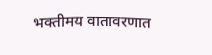भक्तीमय वातावरणात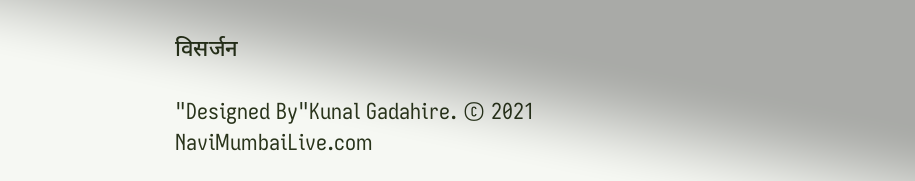विसर्जन

"Designed By"Kunal Gadahire. © 2021 NaviMumbaiLive.com